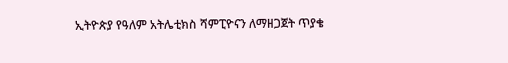ኢትዮጵያ የዓለም አትሌቲክስ ሻምፒዮናን ለማዘጋጀት ጥያቄ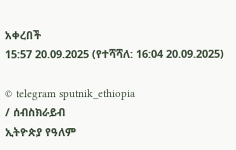አቀረበች
15:57 20.09.2025 (የተሻሻለ: 16:04 20.09.2025)

© telegram sputnik_ethiopia
/ ሰብስክራይብ
ኢትዮጵያ የዓለም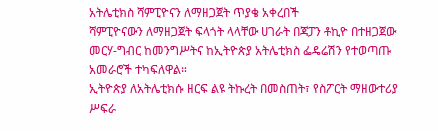አትሌቲክስ ሻምፒዮናን ለማዘጋጀት ጥያቄ አቀረበች
ሻምፒዮናውን ለማዘጋጀት ፍላጎት ላላቸው ሀገራት በጃፓን ቶኪዮ በተዘጋጀው መርሃ-ግብር ከመንግሥትና ከኢትዮጵያ አትሌቲክስ ፌዴሬሽን የተወጣጡ አመራሮች ተካፍለዋል።
ኢትዮጵያ ለአትሌቲክሱ ዘርፍ ልዩ ትኩረት በመስጠት፣ የስፖርት ማዘውተሪያ ሥፍራ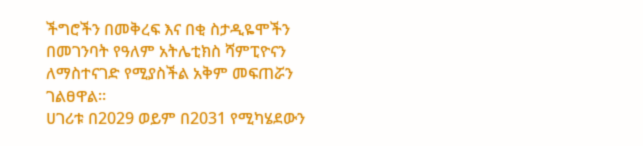ችግሮችን በመቅረፍ እና በቂ ስታዲዬሞችን በመገንባት የዓለም አትሌቲክስ ሻምፒዮናን ለማስተናገድ የሚያስችል አቅም መፍጠሯን ገልፀዋል።
ሀገሪቱ በ2029 ወይም በ2031 የሚካሄደውን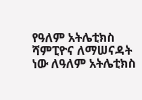የዓለም አትሌቲክስ ሻምፒዮና ለማሠናዳት ነው ለዓለም አትሌቲክስ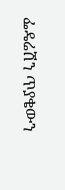ፌዴሬሽን ጥያቄውን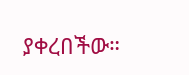ያቀረበችው።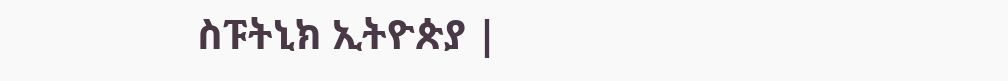ስፑትኒክ ኢትዮጵያ |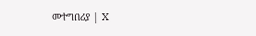መተግበሪያ | X